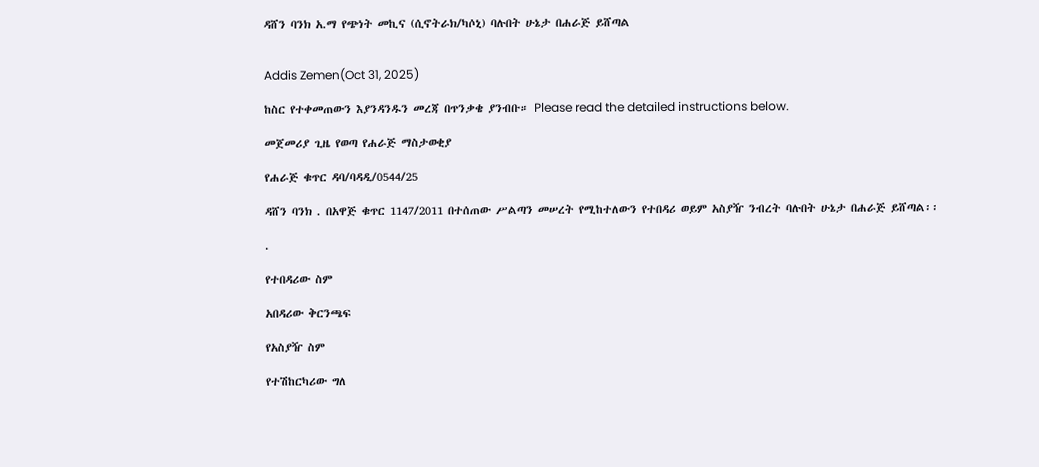ዳሸን ባንክ አ.ማ የጭነት መኪና (ሲኖትራክ/ካሶኒ) ባሉበት ሁኔታ በሐራጅ ይሸጣል


Addis Zemen(Oct 31, 2025)

ከስር የተቀመጠውን እያንዳንዱን መረጃ በጥንቃቄ ያንብቡ። Please read the detailed instructions below.

መጀመሪያ ጊዜ የወጣ የሐራጅ ማስታወቂያ

የሐራጅ ቁጥር ዳባ/ባዳዲ/0544/25

ዳሸን ባንክ . በአዋጅ ቁጥር 1147/2011 በተሰጠው ሥልጣን መሠረት የሚከተለውን የተበዳሪ ወይም አስያዥ ንብረት ባሉበት ሁኔታ በሐራጅ ይሸጣል፡፡

.

የተበዳሪው ስም

አበዳሪው ቅርንጫፍ

የአስያዥ ስም

የተሽከርካሪው ግለ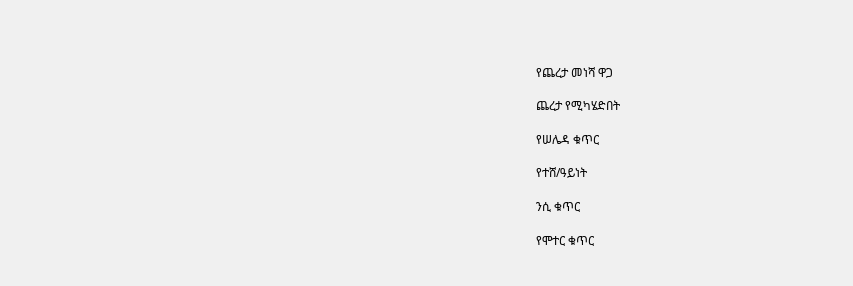የጨረታ መነሻ ዋጋ

ጨረታ የሚካሄድበት

የሠሌዳ ቁጥር

የተሸ/ዓይነት

ንሲ ቁጥር

የሞተር ቁጥር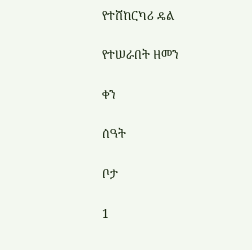የተሸከርካሪ ዴል

የተሠራበት ዘመን

ቀን

ሰዓት

ቦታ

1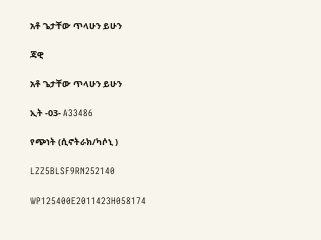አቶ ጌታቸው ጥላሁን ይሁን

ጃዊ

አቶ ጌታቸው ጥላሁን ይሁን

ኢት -03- A33486

የጭነት (ሲኖትራክ/ካሶኒ )

LZZ5BLSF9RN252140

WP125400E2011423H058174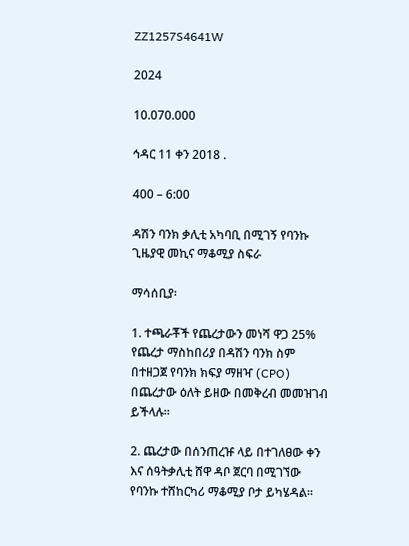ZZ1257S4641W

2024

10.070.000

ኅዳር 11 ቀን 2018 .

400 – 6:00

ዳሽን ባንክ ቃሊቲ አካባቢ በሚገኝ የባንኩ ጊዜያዊ መኪና ማቆሚያ ስፍራ

ማሳሰቢያ፡

1. ተጫራቾች የጨረታውን መነሻ ዋጋ 25% የጨረታ ማስከበሪያ በዳሽን ባንክ ስም በተዘጋጀ የባንክ ክፍያ ማዘዣ (CPO) በጨረታው ዕለት ይዘው በመቅረብ መመዝገብ ይችላሉ።

2. ጨረታው በሰንጠረዡ ላይ በተገለፀው ቀን እና ሰዓትቃሊቲ ሸዋ ዳቦ ጀርባ በሚገኘው የባንኩ ተሸከርካሪ ማቆሚያ ቦታ ይካሄዳል።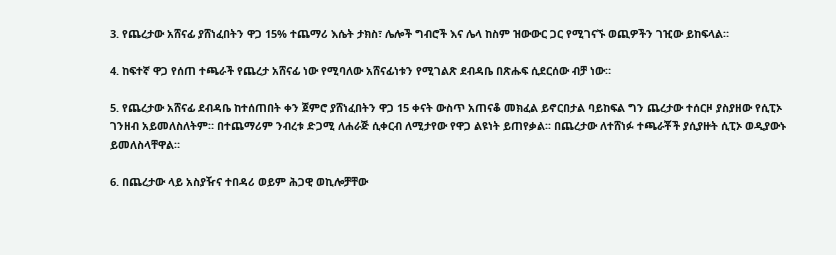3. የጨረታው አሸናፊ ያሸነፈበትን ዋጋ 15% ተጨማሪ እሴት ታክስ፣ ሌሎች ግብሮች እና ሌላ ከስም ዝውውር ጋር የሚገናኙ ወጪዎችን ገዢው ይከፍላል።

4. ከፍተኛ ዋጋ የሰጠ ተጫራች የጨረታ አሸናፊ ነው የሚባለው አሸናፊነቱን የሚገልጽ ደብዳቤ በጽሑፍ ሲደርሰው ብቻ ነው።

5. የጨረታው አሸናፊ ደብዳቤ ከተሰጠበት ቀን ጀምሮ ያሸነፈበትን ዋጋ 15 ቀናት ውስጥ አጠናቆ መክፈል ይኖርበታል ባይከፍል ግን ጨረታው ተሰርዞ ያስያዘው የሲፒኦ ገንዘብ አይመለስለትም። በተጨማሪም ንብረቱ ድጋሚ ለሐራጅ ሲቀርብ ለሚታየው የዋጋ ልዩነት ይጠየቃል፡፡ በጨረታው ለተሸነፉ ተጫራቾች ያሲያዙት ሲፒኦ ወዲያውኑ ይመለስላቸዋል።

6. በጨረታው ላይ አስያዥና ተበዳሪ ወይም ሕጋዊ ወኪሎቻቸው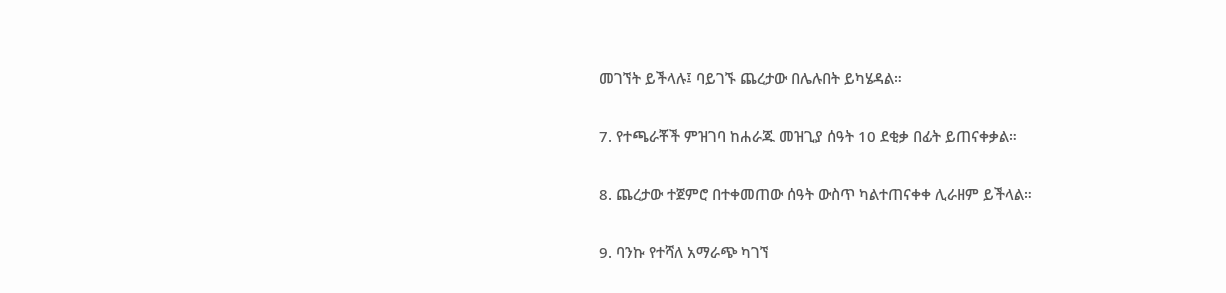መገኘት ይችላሉ፤ ባይገኙ ጨረታው በሌሉበት ይካሄዳል።

7. የተጫራቾች ምዝገባ ከሐራጁ መዝጊያ ሰዓት 10 ደቂቃ በፊት ይጠናቀቃል።

8. ጨረታው ተጀምሮ በተቀመጠው ሰዓት ውስጥ ካልተጠናቀቀ ሊራዘም ይችላል።

9. ባንኩ የተሻለ አማራጭ ካገኘ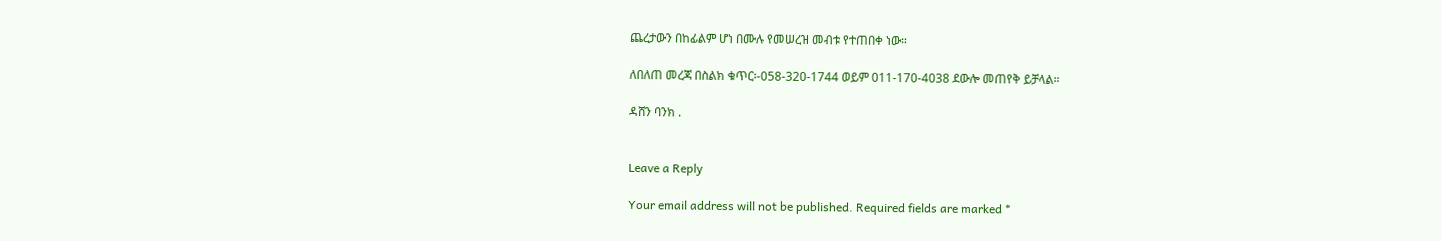ጨረታውን በከፊልም ሆነ በሙሉ የመሠረዝ መብቱ የተጠበቀ ነው።

ለበለጠ መረጃ በስልክ ቁጥር፡-058-320-1744 ወይም 011-170-4038 ደውሎ መጠየቅ ይቻላል።

ዳሸን ባንክ .


Leave a Reply

Your email address will not be published. Required fields are marked *